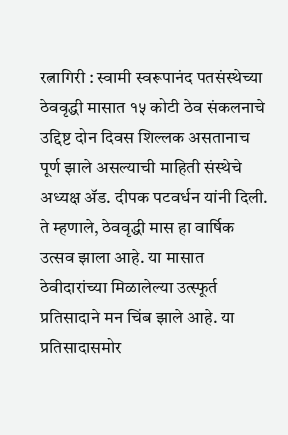रत्नागिरी : स्वामी स्वरूपानंद पतसंस्थेच्या ठेववृद्धी मासात १५ कोटी ठेव संकलनाचे उद्दिष्ट दोन दिवस शिल्लक असतानाच पूर्ण झाले असल्याची माहिती संस्थेचे अध्यक्ष ॲड. दीपक पटवर्धन यांनी दिली.
ते म्हणाले, ठेववृद्धी मास हा वार्षिक उत्सव झाला आहे. या मासात ठेवीदारांच्या मिळालेल्या उत्स्फूर्त प्रतिसादाने मन चिंब झाले आहे. या प्रतिसादासमोर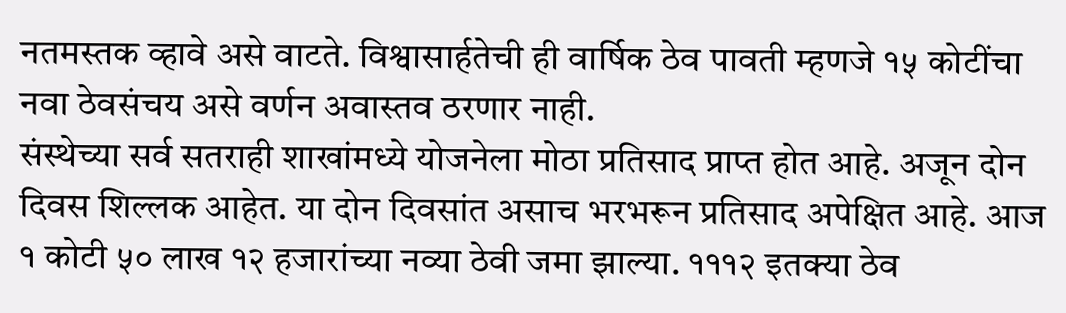नतमस्तक व्हावे असे वाटते. विश्वासार्हतेची ही वार्षिक ठेव पावती म्हणजे १५ कोटींचा नवा ठेवसंचय असे वर्णन अवास्तव ठरणार नाही.
संस्थेच्या सर्व सतराही शाखांमध्ये योजनेला मोठा प्रतिसाद प्राप्त होत आहे. अजून दोन दिवस शिल्लक आहेत. या दोन दिवसांत असाच भरभरून प्रतिसाद अपेक्षित आहे. आज १ कोटी ५० लाख १२ हजारांच्या नव्या ठेवी जमा झाल्या. १११२ इतक्या ठेव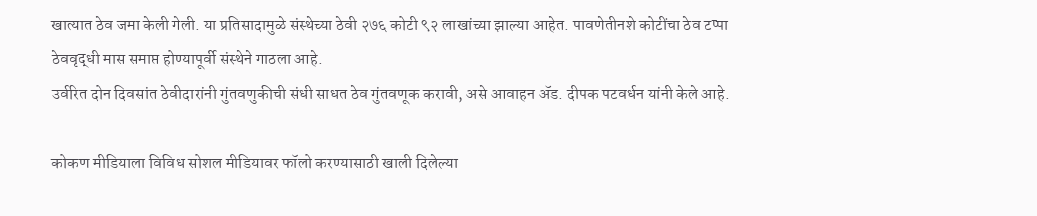खात्यात ठेव जमा केली गेली. या प्रतिसादामुळे संस्थेच्या ठेवी २७६ कोटी ९२ लाखांच्या झाल्या आहेत. पावणेतीनशे कोटींचा ठेव टप्पा ठेववृद्धी मास समाप्त होण्यापूर्वी संस्थेने गाठला आहे.
उर्वरित दोन दिवसांत ठेवीदारांनी गुंतवणुकीची संधी साधत ठेव गुंतवणूक करावी, असे आवाहन ॲड. दीपक पटवर्धन यांनी केले आहे.

कोकण मीडियाला विविध सोशल मीडियावर फॉलो करण्यासाठी खाली दिलेल्या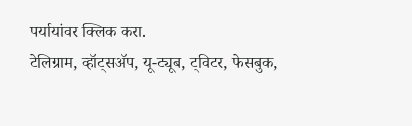पर्यायांवर क्लिक करा.
टेलिग्राम, व्हॉट्सॲप, यू-ट्यूब, ट्विटर, फेसबुक,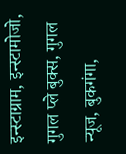इन्स्टाग्राम, इन्स्टामोजो, गुगल प्ले बुक्स, गुगल न्यूज, बुकगंगा,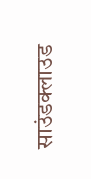साउंडक्लाउड